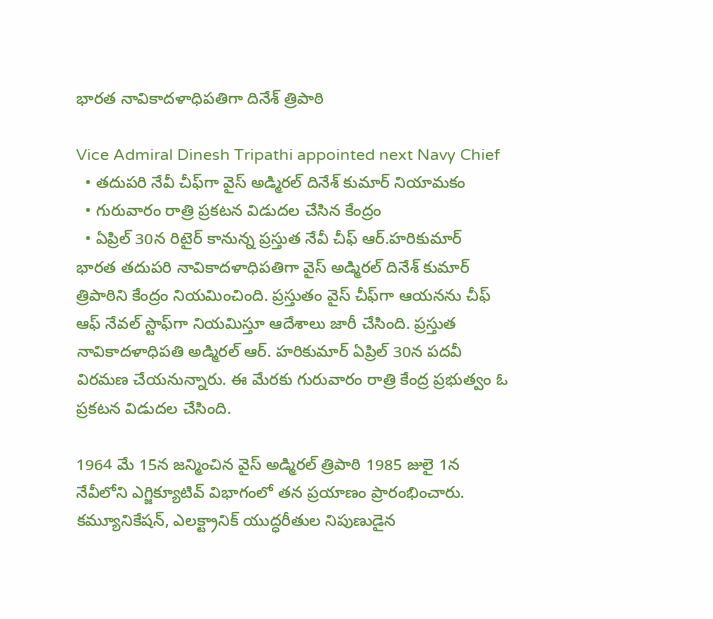భారత నావికాదళాధిపతిగా దినేశ్ త్రిపాఠి

Vice Admiral Dinesh Tripathi appointed next Navy Chief
  • తదుపరి నేవీ చీఫ్‌గా వైస్ అడ్మిరల్ దినేశ్ కుమార్ నియామకం
  • గురువారం రాత్రి ప్రకటన విడుదల చేసిన కేంద్రం
  • ఏప్రిల్ 30న రిటైర్ కానున్న ప్రస్తుత నేవీ చీఫ్ ఆర్.హరికుమార్
భారత తదుపరి నావికాదళాధిపతిగా వైస్ అడ్మిరల్ దినేశ్ కుమార్ త్రిపాఠిని కేంద్రం నియమించింది. ప్రస్తుతం వైస్ చీఫ్‌గా ఆయనను చీఫ్ ఆఫ్ నేవల్ స్టాఫ్‌గా నియమిస్తూ ఆదేశాలు జారీ చేసింది. ప్రస్తుత నావికాదళాధిపతి అడ్మిరల్ ఆర్. హరికుమార్ ఏప్రిల్ 30న పదవీ విరమణ చేయనున్నారు. ఈ మేరకు గురువారం రాత్రి కేంద్ర ప్రభుత్వం ఓ ప్రకటన విడుదల చేసింది.

1964 మే 15న జన్మించిన వైస్ అడ్మిరల్ త్రిపాఠి 1985 జులై 1న నేవీలోని ఎగ్జిక్యూటివ్ విభాగంలో తన ప్రయాణం ప్రారంభించారు. కమ్యూనికేషన్, ఎలక్ట్రానిక్ యుద్ధరీతుల నిపుణుడైన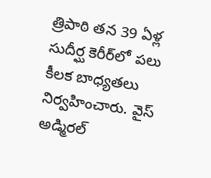త్రిపాఠి తన 39 ఏళ్ల సుదీర్ఘ కెరీర్‌లో పలు కీలక బాధ్యతలు నిర్వహించారు. వైస్ అడ్మిరల్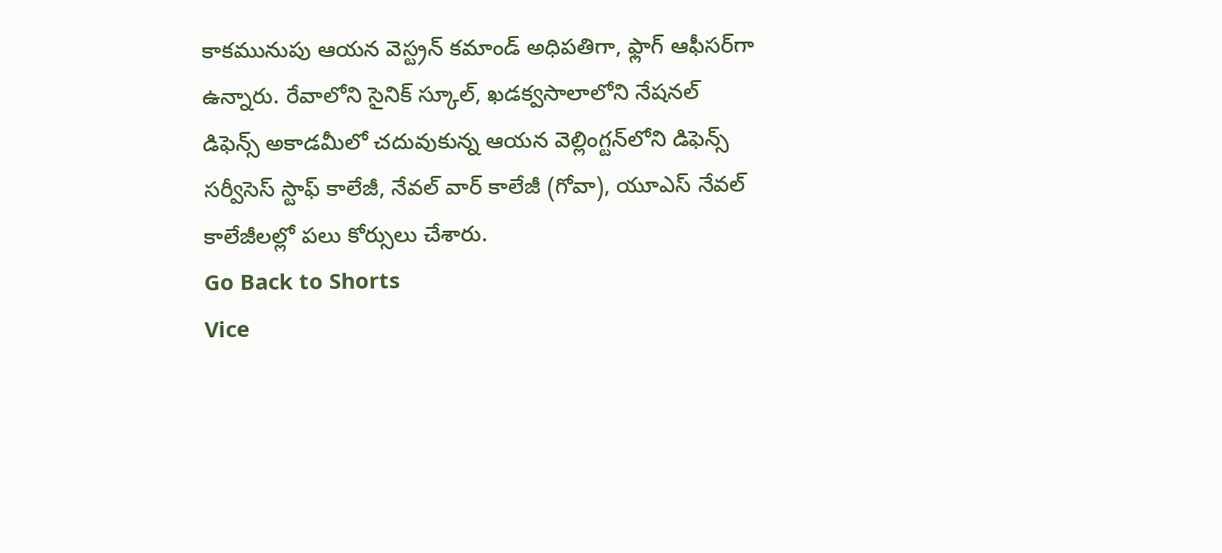కాకమునుపు ఆయన వెస్ట్రన్ కమాండ్‌ అధిపతిగా, ఫ్లాగ్ ఆఫీసర్‌గా ఉన్నారు. రేవాలోని సైనిక్ స్కూల్, ఖడక్వసాలాలోని నేషనల్ డిఫెన్స్ అకాడమీలో చదువుకున్న ఆయన వెల్లింగ్టన్‌లోని డిఫెన్స్ సర్వీసెస్ స్టాఫ్ కాలేజీ, నేవల్ వార్ కాలేజీ (గోవా), యూఎస్ నేవల్ కాలేజీలల్లో పలు కోర్సులు చేశారు.
Go Back to Shorts
Vice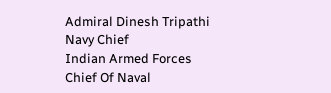Admiral Dinesh Tripathi
Navy Chief
Indian Armed Forces
Chief Of Naval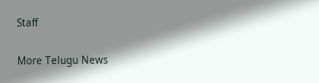Staff

More Telugu News